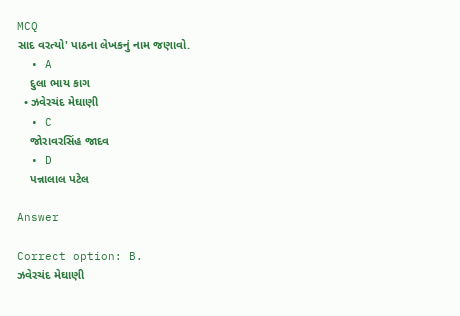MCQ
સાદ વરત્યો' પાઠના લેખકનું નામ જણાવો.
  • A
    દુલા ભાય કાગ
  • ઝવેરચંદ મેઘાણી
  • C
    જોરાવરસિંહ જાદવ
  • D
    પન્નાલાલ પટેલ

Answer

Correct option: B.
ઝવેરચંદ મેઘાણી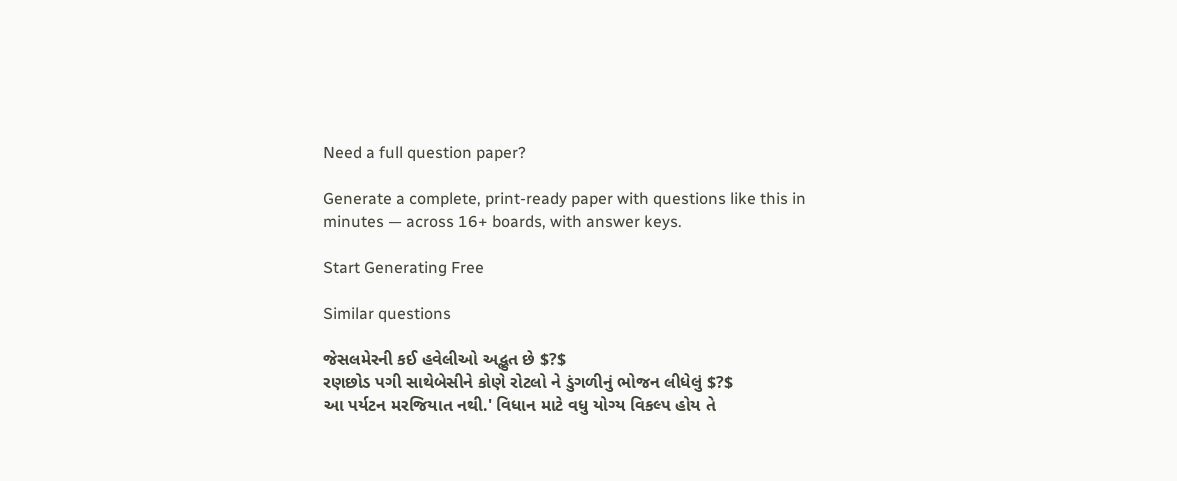Need a full question paper?

Generate a complete, print-ready paper with questions like this in minutes — across 16+ boards, with answer keys.

Start Generating Free

Similar questions

જેસલમેરની કઈ હવેલીઓ અદ્ભુત છે $?$
રણછોડ પગી સાથેબેસીને કોણે રોટલો ને ડુંગળીનું ભોજન લીધેલું $?$
આ પર્યટન મરજિયાત નથી.' વિધાન માટે વધુ યોગ્ય વિકલ્પ હોય તે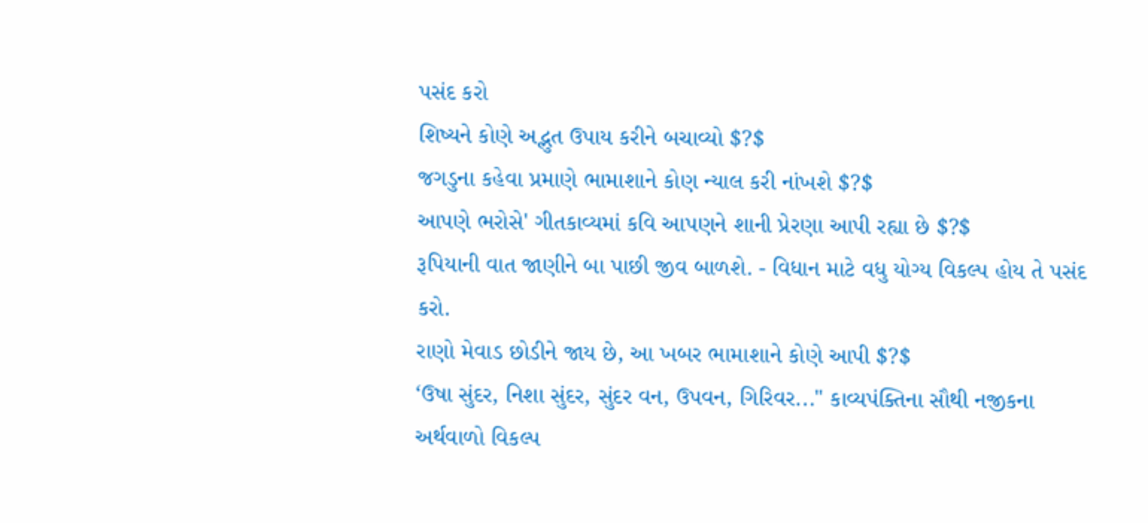પસંદ કરો
શિષ્યને કોણે અદ્ભુત ઉપાય કરીને બચાવ્યો $?$
જગડુના કહેવા પ્રમાણે ભામાશાને કોણ ન્યાલ કરી નાંખશે $?$
આપણે ભરોસે' ગીતકાવ્યમાં કવિ આપણને શાની પ્રેરણા આપી રહ્યા છે $?$
રૂપિયાની વાત જાણીને બા પાછી જીવ બાળશે. - વિધાન માટે વધુ યોગ્ય વિકલ્પ હોય તે પસંદ કરો.
રાણો મેવાડ છોડીને જાય છે, આ ખબર ભામાશાને કોણે આપી $?$
‘ઉષા સુંદર, નિશા સુંદર, સુંદર વન, ઉપવન, ગિરિવર..." કાવ્યપંક્તિના સૌથી નજીકના અર્થવાળો વિકલ્પ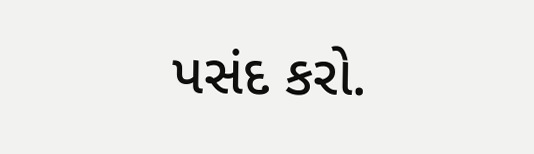પસંદ કરો.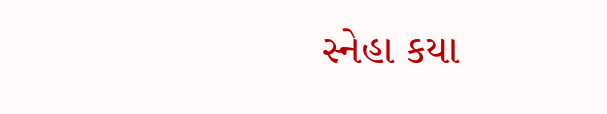સ્નેહા કયા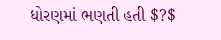ધોરણમાં ભણતી હતી $?$